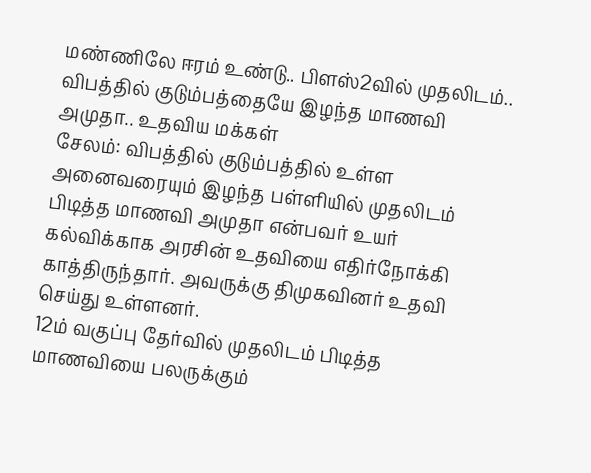மண்ணிலே ஈரம் உண்டு.. பிளஸ்2வில் முதலிடம்.. விபத்தில் குடும்பத்தையே இழந்த மாணவி அமுதா.. உதவிய மக்கள்
சேலம்: விபத்தில் குடும்பத்தில் உள்ள அனைவரையும் இழந்த பள்ளியில் முதலிடம் பிடித்த மாணவி அமுதா என்பவர் உயர் கல்விக்காக அரசின் உதவியை எதிர்நோக்கி காத்திருந்தார். அவருக்கு திமுகவினர் உதவி செய்து உள்ளனர்.
12ம் வகுப்பு தேர்வில் முதலிடம் பிடித்த மாணவியை பலருக்கும்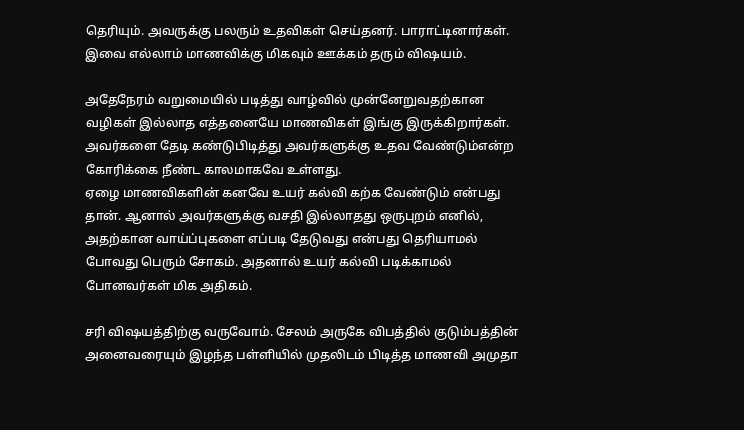தெரியும். அவருக்கு பலரும் உதவிகள் செய்தனர். பாராட்டினார்கள். இவை எல்லாம் மாணவிக்கு மிகவும் ஊக்கம் தரும் விஷயம்.

அதேநேரம் வறுமையில் படித்து வாழ்வில் முன்னேறுவதற்கான வழிகள் இல்லாத எத்தனையே மாணவிகள் இங்கு இருக்கிறார்கள். அவர்களை தேடி கண்டுபிடித்து அவர்களுக்கு உதவ வேண்டும்என்ற கோரிக்கை நீண்ட காலமாகவே உள்ளது.
ஏழை மாணவிகளின் கனவே உயர் கல்வி கற்க வேண்டும் என்பது தான். ஆனால் அவர்களுக்கு வசதி இல்லாதது ஒருபுறம் எனில், அதற்கான வாய்ப்புகளை எப்படி தேடுவது என்பது தெரியாமல் போவது பெரும் சோகம். அதனால் உயர் கல்வி படிக்காமல் போனவர்கள் மிக அதிகம்.

சரி விஷயத்திற்கு வருவோம். சேலம் அருகே விபத்தில் குடும்பத்தின் அனைவரையும் இழந்த பள்ளியில் முதலிடம் பிடித்த மாணவி அமுதா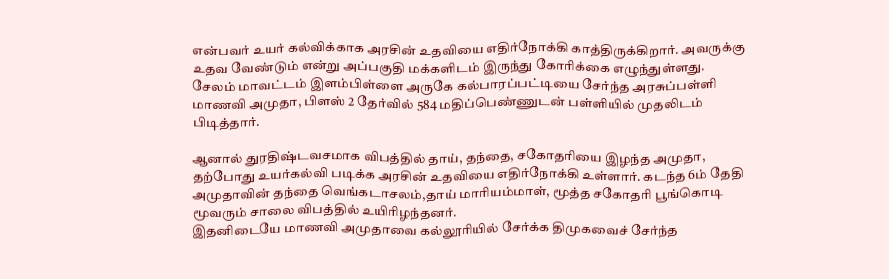என்பவர் உயர் கல்விக்காக அரசின் உதவியை எதிர்நோக்கி காத்திருக்கிறார். அவருக்கு உதவ வேண்டும் என்று அப்பகுதி மக்களிடம் இருந்து கோரிக்கை எழுந்துள்ளது.
சேலம் மாவட்டம் இளம்பிள்ளை அருகே கல்பாரப்பட்டியை சேர்ந்த அரசுப்பள்ளி மாணவி அமுதா, பிளஸ் 2 தேர்வில் 584 மதிப்பெண்ணுடன் பள்ளியில் முதலிடம் பிடித்தார்.

ஆனால் துரதிஷ்டவசமாக விபத்தில் தாய், தந்தை, சகோதரியை இழந்த அமுதா, தற்போது உயர்கல்வி படிக்க அரசின் உதவியை எதிர்நோக்கி உள்ளார். கடந்த 6ம் தேதி அமுதாவின் தந்தை வெங்கடாசலம்,தாய் மாரியம்மாள், மூத்த சகோதரி பூங்கொடி மூவரும் சாலை விபத்தில் உயிரிழந்தனர்.
இதனிடையே மாணவி அமுதாவை கல்லூரியில் சேர்க்க திமுகவைச் சேர்ந்த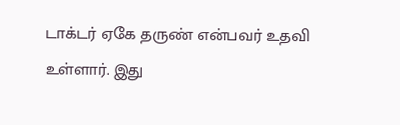டாக்டர் ஏகே தருண் என்பவர் உதவி உள்ளார். இது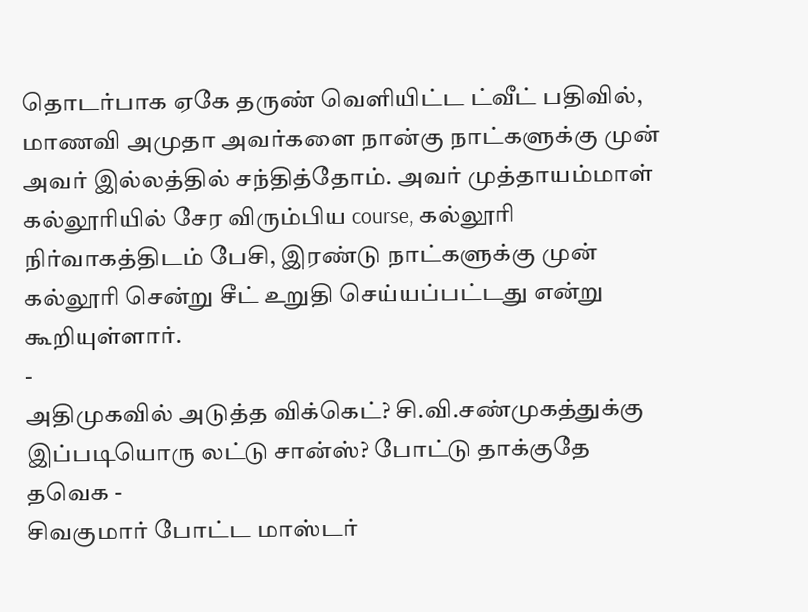தொடர்பாக ஏகே தருண் வெளியிட்ட ட்வீட் பதிவில், மாணவி அமுதா அவர்களை நான்கு நாட்களுக்கு முன் அவர் இல்லத்தில் சந்தித்தோம். அவர் முத்தாயம்மாள் கல்லூரியில் சேர விரும்பிய course, கல்லூரி நிர்வாகத்திடம் பேசி, இரண்டு நாட்களுக்கு முன் கல்லூரி சென்று சீட் உறுதி செய்யப்பட்டது என்று கூறியுள்ளார்.
-
அதிமுகவில் அடுத்த விக்கெட்? சி.வி.சண்முகத்துக்கு இப்படியொரு லட்டு சான்ஸ்? போட்டு தாக்குதே தவெக -
சிவகுமார் போட்ட மாஸ்டர்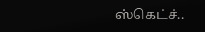ஸ்கெட்ச்..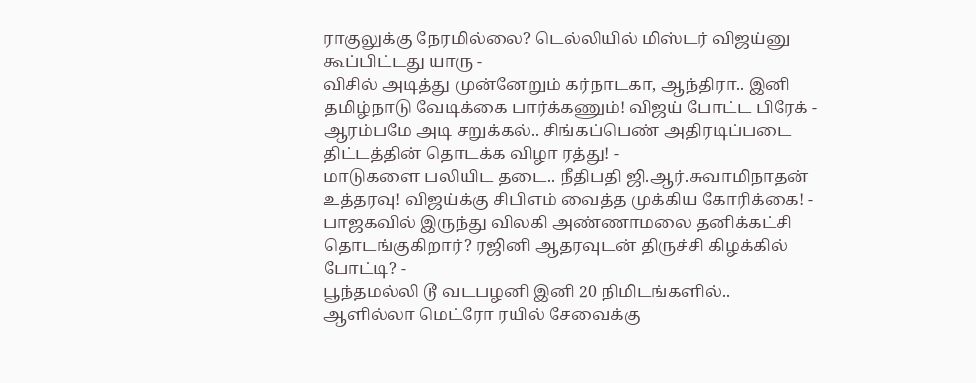ராகுலுக்கு நேரமில்லை? டெல்லியில் மிஸ்டர் விஜய்னு கூப்பிட்டது யாரு -
விசில் அடித்து முன்னேறும் கர்நாடகா, ஆந்திரா.. இனி தமிழ்நாடு வேடிக்கை பார்க்கணும்! விஜய் போட்ட பிரேக் -
ஆரம்பமே அடி சறுக்கல்.. சிங்கப்பெண் அதிரடிப்படை திட்டத்தின் தொடக்க விழா ரத்து! -
மாடுகளை பலியிட தடை.. நீதிபதி ஜி.ஆர்.சுவாமிநாதன் உத்தரவு! விஜய்க்கு சிபிஎம் வைத்த முக்கிய கோரிக்கை! -
பாஜகவில் இருந்து விலகி அண்ணாமலை தனிக்கட்சி தொடங்குகிறார்? ரஜினி ஆதரவுடன் திருச்சி கிழக்கில் போட்டி? -
பூந்தமல்லி டூ வடபழனி இனி 20 நிமிடங்களில்.. ஆளில்லா மெட்ரோ ரயில் சேவைக்கு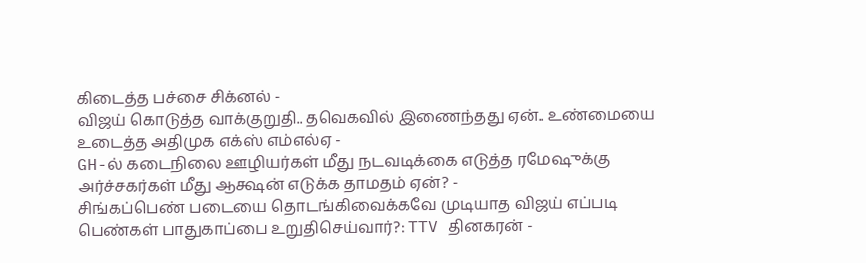கிடைத்த பச்சை சிக்னல் -
விஜய் கொடுத்த வாக்குறுதி.. தவெகவில் இணைந்தது ஏன்.. உண்மையை உடைத்த அதிமுக எக்ஸ் எம்எல்ஏ -
GH-ல் கடைநிலை ஊழியர்கள் மீது நடவடிக்கை எடுத்த ரமேஷுக்கு அர்ச்சகர்கள் மீது ஆக்ஷன் எடுக்க தாமதம் ஏன்? -
சிங்கப்பெண் படையை தொடங்கிவைக்கவே முடியாத விஜய் எப்படி பெண்கள் பாதுகாப்பை உறுதிசெய்வார்?: TTV தினகரன் -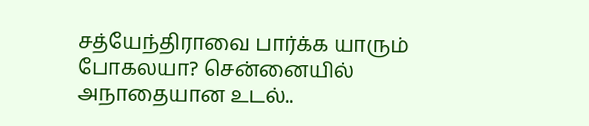சத்யேந்திராவை பார்க்க யாரும் போகலயா? சென்னையில் அநாதையான உடல்..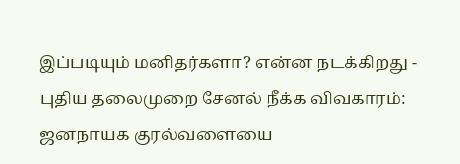இப்படியும் மனிதர்களா? என்ன நடக்கிறது -
புதிய தலைமுறை சேனல் நீக்க விவகாரம்: ஜனநாயக குரல்வளையை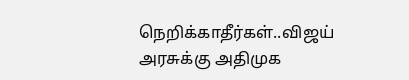நெறிக்காதீர்கள்..விஜய் அரசுக்கு அதிமுக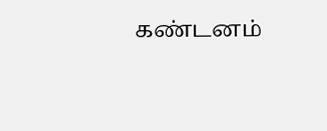கண்டனம்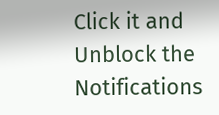Click it and Unblock the Notifications